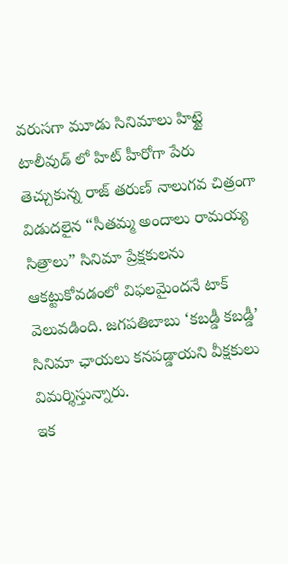వరుసగా మూడు సినిమాలు హిట్టై టాలీవుడ్ లో హిట్ హీరోగా పేరు తెచ్చుకున్న రాజ్ తరుణ్ నాలుగవ చిత్రంగా విడుదలైన “సీతమ్మ అందాలు రామయ్య సిత్రాలు” సినిమా ప్రేక్షకులను ఆకట్టుకోవడంలో విఫలమైందనే టాక్ వెలువడింది. జగపతిబాబు ‘కబడ్డీ కబడ్డీ’ సినిమా ఛాయలు కనపడ్డాయని వీక్షకులు విమర్శిస్తున్నారు.
ఇక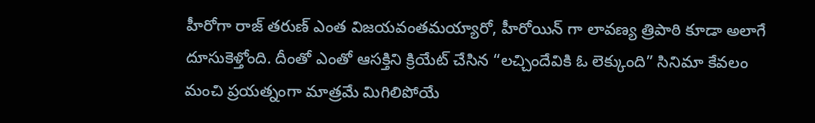హీరోగా రాజ్ తరుణ్ ఎంత విజయవంతమయ్యారో, హీరోయిన్ గా లావణ్య త్రిపాఠి కూడా అలాగే దూసుకెళ్తోంది. దీంతో ఎంతో ఆసక్తిని క్రియేట్ చేసిన “లచ్చిందేవికి ఓ లెక్కుంది” సినిమా కేవలం మంచి ప్రయత్నంగా మాత్రమే మిగిలిపోయే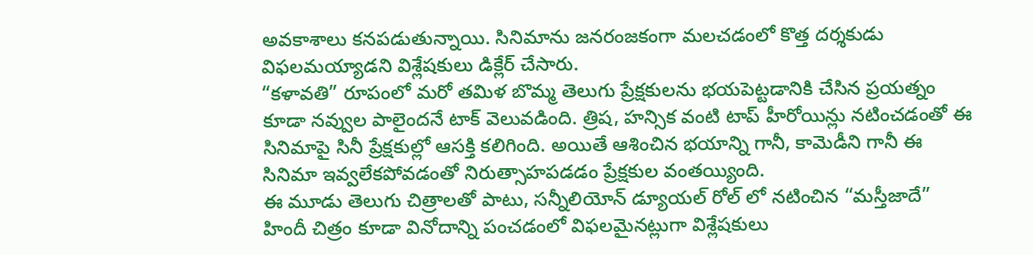అవకాశాలు కనపడుతున్నాయి. సినిమాను జనరంజకంగా మలచడంలో కొత్త దర్శకుడు విఫలమయ్యాడని విశ్లేషకులు డిక్లేర్ చేసారు.
“కళావతి” రూపంలో మరో తమిళ బొమ్మ తెలుగు ప్రేక్షకులను భయపెట్టడానికి చేసిన ప్రయత్నం కూడా నవ్వుల పాలైందనే టాక్ వెలువడింది. త్రిష, హన్సిక వంటి టాప్ హీరోయిన్లు నటించడంతో ఈ సినిమాపై సినీ ప్రేక్షకుల్లో ఆసక్తి కలిగింది. అయితే ఆశించిన భయాన్ని గానీ, కామెడీని గానీ ఈ సినిమా ఇవ్వలేకపోవడంతో నిరుత్సాహపడడం ప్రేక్షకుల వంతయ్యింది.
ఈ మూడు తెలుగు చిత్రాలతో పాటు, సన్నీలియోన్ డ్యూయల్ రోల్ లో నటించిన “మస్తీజాదే” హిందీ చిత్రం కూడా వినోదాన్ని పంచడంలో విఫలమైనట్లుగా విశ్లేషకులు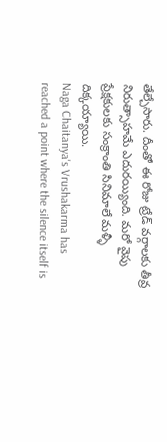తేల్చేసారు. దీంతో ఈ రోజు ట్రేడ్ వర్గాలకు తీవ్ర నిరుత్సాహమే ఎదురయ్యింది. మరో వైపు ప్రేక్షకులకు సంక్రాంతి సినిమాలే మళ్ళీ దిక్కయ్యాయి.
Naga Chaitanya's Vrushakarma has reached a point where the silence itself is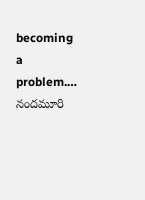becoming a problem.…
నందమూరి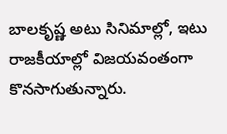బాలకృష్ణ అటు సినిమాల్లో, ఇటు రాజకీయాల్లో విజయవంతంగా కొనసాగుతున్నారు.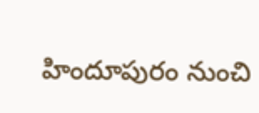హిందూపురం నుంచి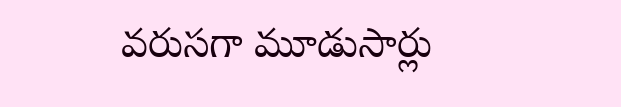వరుసగా మూడుసార్లు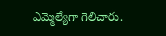ఎమ్మెల్యేగా గెలిచారు.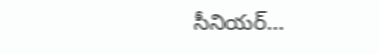సీనియర్…